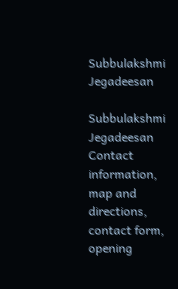Subbulakshmi Jegadeesan

Subbulakshmi Jegadeesan Contact information, map and directions, contact form, opening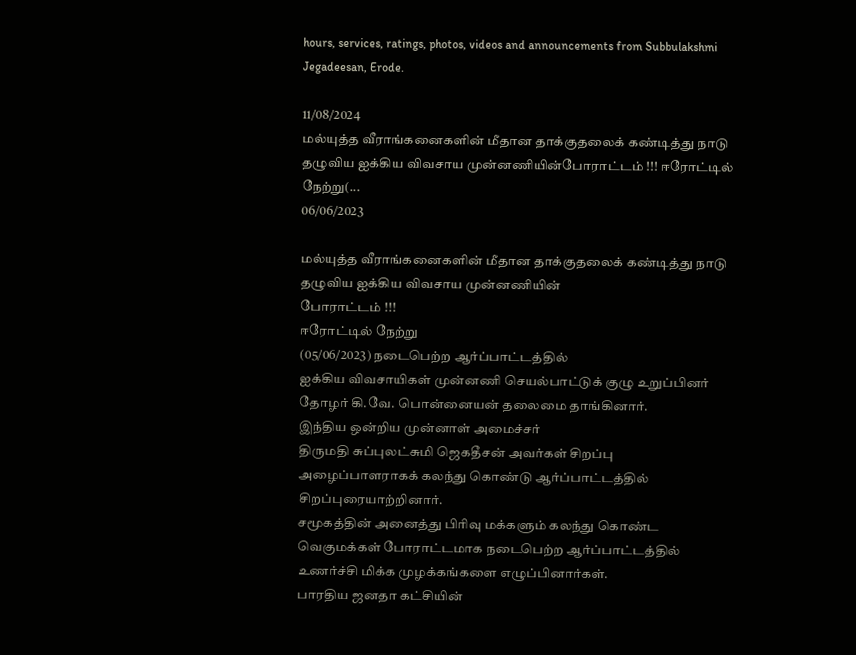hours, services, ratings, photos, videos and announcements from Subbulakshmi Jegadeesan, Erode.

11/08/2024
மல்யுத்த வீராங்கனைகளின் மீதான தாக்குதலைக் கண்டித்து நாடு தழுவிய ஐக்கிய விவசாய முன்னணியின்போராட்டம் !!! ஈரோட்டில் நேற்று(...
06/06/2023

மல்யுத்த வீராங்கனைகளின் மீதான தாக்குதலைக் கண்டித்து நாடு தழுவிய ஐக்கிய விவசாய முன்னணியின்
போராட்டம் !!!
ஈரோட்டில் நேற்று
(05/06/2023) நடைபெற்ற ஆர்ப்பாட்டத்தில்
ஐக்கிய விவசாயிகள் முன்னணி செயல்பாட்டுக் குழு உறுப்பினர்
தோழர் கி.வே. பொன்னையன் தலைமை தாங்கினார்.
இந்திய ஒன்றிய முன்னாள் அமைச்சர்
திருமதி சுப்புலட்சுமி ஜெகதீசன் அவர்கள் சிறப்பு அழைப்பாளராகக் கலந்து கொண்டு ஆர்ப்பாட்டத்தில் சிறப்புரையாற்றினார்.
சமூகத்தின் அனைத்து பிரிவு மக்களும் கலந்து கொண்ட வெகுமக்கள் போராட்டமாக நடைபெற்ற ஆர்ப்பாட்டத்தில் உணர்ச்சி மிக்க முழக்கங்களை எழுப்பினார்கள்.
பாரதிய ஜனதா கட்சியின்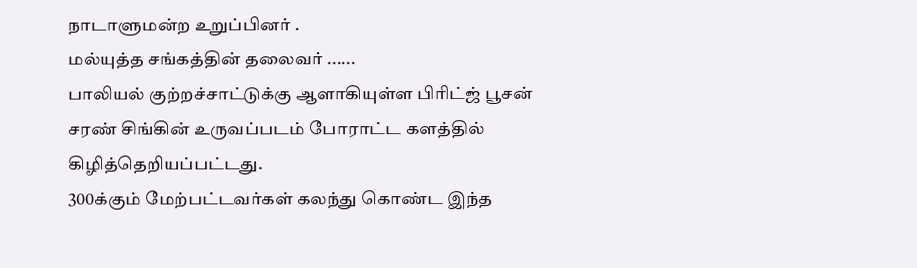நாடாளுமன்ற உறுப்பினர் .
மல்யுத்த சங்கத்தின் தலைவர் ......
பாலியல் குற்றச்சாட்டுக்கு ஆளாகியுள்ள பிரிட்ஜ் பூசன் சரண் சிங்கின் உருவப்படம் போராட்ட களத்தில் கிழித்தெறியப்பட்டது.
300க்கும் மேற்பட்டவர்கள் கலந்து கொண்ட இந்த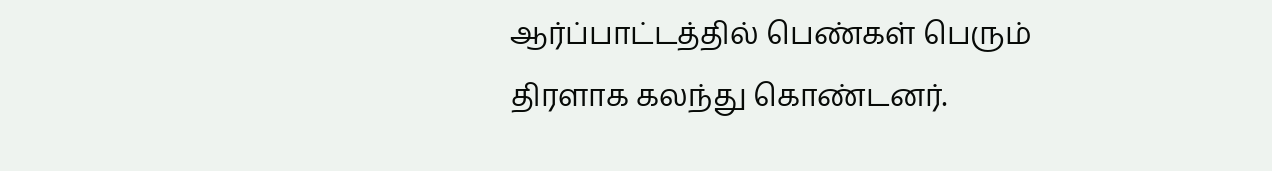ஆர்ப்பாட்டத்தில் பெண்கள் பெரும் திரளாக கலந்து கொண்டனர்.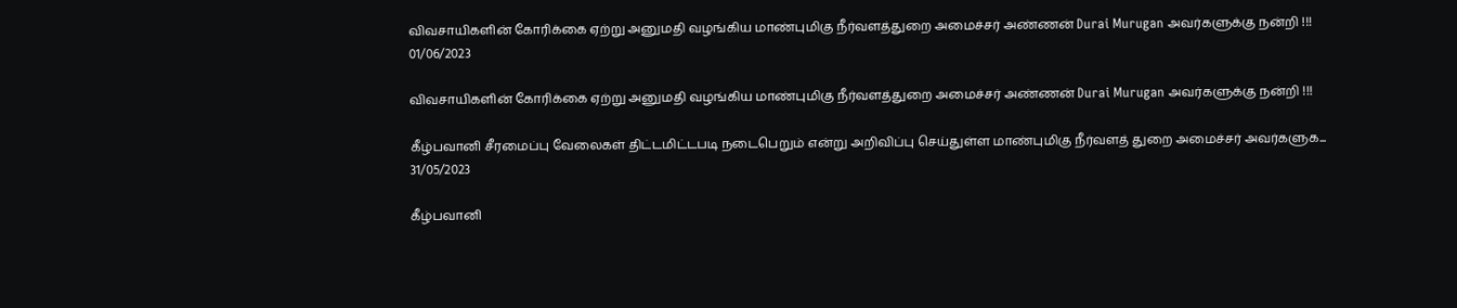விவசாயிகளின் கோரிக்கை ஏற்று அனுமதி வழங்கிய மாண்புமிகு நீர்வளத்துறை அமைச்சர் அண்ணன் Durai Murugan அவர்களுக்கு நன்றி !!!
01/06/2023

விவசாயிகளின் கோரிக்கை ஏற்று அனுமதி வழங்கிய மாண்புமிகு நீர்வளத்துறை அமைச்சர் அண்ணன் Durai Murugan அவர்களுக்கு நன்றி !!!

கீழ்பவானி சீரமைப்பு வேலைகள் திட்டமிட்டபடி நடைபெறும் என்று அறிவிப்பு செய்துள்ள மாண்புமிகு நீர்வளத் துறை அமைச்சர் அவர்களுக...
31/05/2023

கீழ்பவானி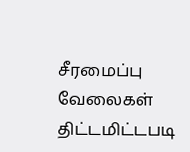சீரமைப்பு வேலைகள் திட்டமிட்டபடி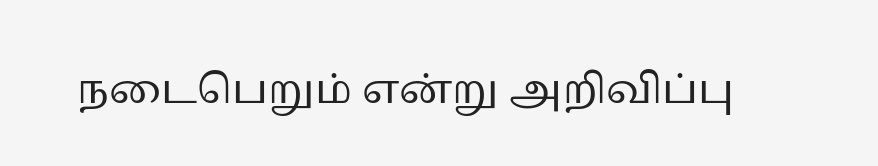நடைபெறும் என்று அறிவிப்பு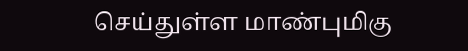செய்துள்ள மாண்புமிகு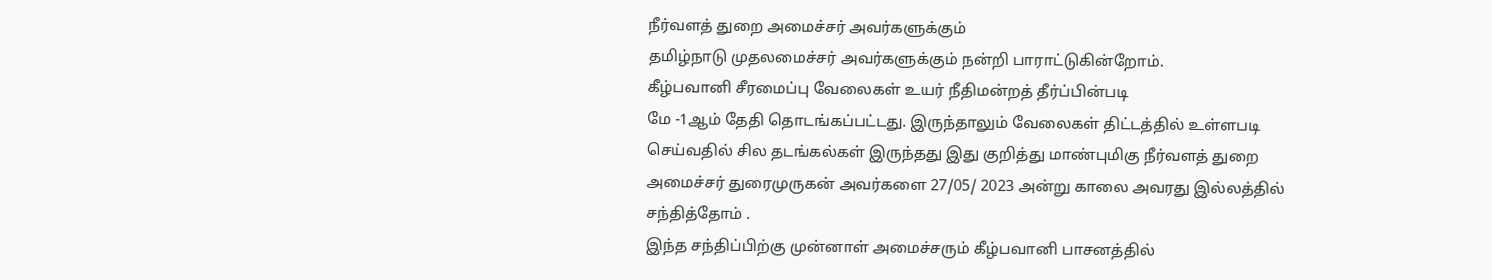நீர்வளத் துறை அமைச்சர் அவர்களுக்கும்
தமிழ்நாடு முதலமைச்சர் அவர்களுக்கும் நன்றி பாராட்டுகின்றோம்.
கீழ்பவானி சீரமைப்பு வேலைகள் உயர் நீதிமன்றத் தீர்ப்பின்படி
மே -1ஆம் தேதி தொடங்கப்பட்டது. இருந்தாலும் வேலைகள் திட்டத்தில் உள்ளபடி செய்வதில் சில தடங்கல்கள் இருந்தது இது குறித்து மாண்புமிகு நீர்வளத் துறை அமைச்சர் துரைமுருகன் அவர்களை 27/05/ 2023 அன்று காலை அவரது இல்லத்தில் சந்தித்தோம் .
இந்த சந்திப்பிற்கு முன்னாள் அமைச்சரும் கீழ்பவானி பாசனத்தில்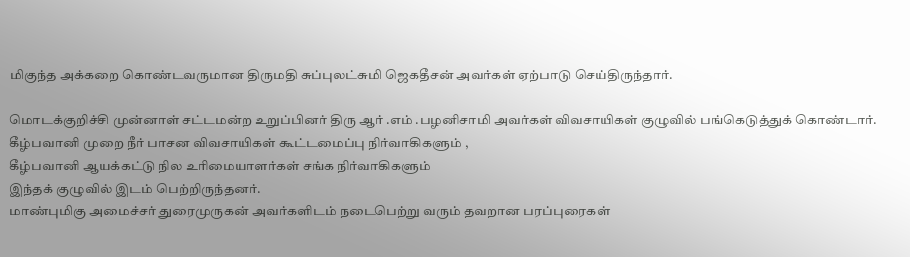மிகுந்த அக்கறை கொண்டவருமான திருமதி சுப்புலட்சுமி ஜெகதீசன் அவர்கள் ஏற்பாடு செய்திருந்தார்.

மொடக்குறிச்சி முன்னாள் சட்டமன்ற உறுப்பினர் திரு ஆர் .எம் .பழனிசாமி அவர்கள் விவசாயிகள் குழுவில் பங்கெடுத்துக் கொண்டார்.
கீழ்பவானி முறை நீர் பாசன விவசாயிகள் கூட்டமைப்பு நிர்வாகிகளும் ,
கீழ்பவானி ஆயக்கட்டு நில உரிமையாளர்கள் சங்க நிர்வாகிகளும்
இந்தக் குழுவில் இடம் பெற்றிருந்தனர்.
மாண்புமிகு அமைச்சர் துரைமுருகன் அவர்களிடம் நடைபெற்று வரும் தவறான பரப்புரைகள்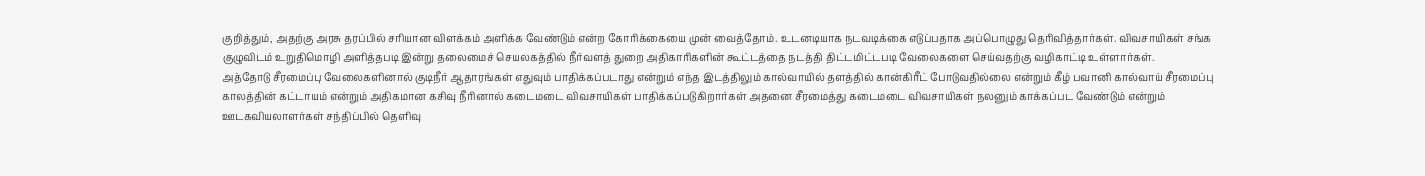குறித்தும், அதற்கு அரசு தரப்பில் சரியான விளக்கம் அளிக்க வேண்டும் என்ற கோரிக்கையை முன் வைத்தோம். உடனடியாக நடவடிக்கை எடுப்பதாக அப்பொழுது தெரிவித்தார்கள். விவசாயிகள் சங்க குழுவிடம் உறுதிமொழி அளித்தபடி இன்று தலைமைச் செயலகத்தில் நீர்வளத் துறை அதிகாரிகளின் கூட்டத்தை நடத்தி திட்டமிட்டபடி வேலைகளை செய்வதற்கு வழிகாட்டி உள்ளார்கள்.
அத்தோடு சீரமைப்பு வேலைகளினால் குடிநீர் ஆதாரங்கள் எதுவும் பாதிக்கப்படாது என்றும் எந்த இடத்திலும் கால்வாயில் தளத்தில் கான்கிரீட் போடுவதில்லை என்றும் கீழ் பவானி கால்வாய் சீரமைப்பு காலத்தின் கட்டாயம் என்றும் அதிகமான கசிவு நீரினால் கடைமடை விவசாயிகள் பாதிக்கப்படுகிறார்கள் அதனை சீரமைத்து கடைமடை விவசாயிகள் நலனும் காக்கப்பட வேண்டும் என்றும் ஊடகவியலாளர்கள் சந்திப்பில் தெளிவு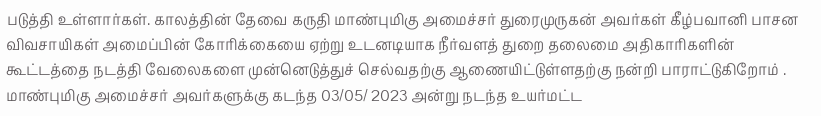படுத்தி உள்ளார்கள். காலத்தின் தேவை கருதி மாண்புமிகு அமைச்சர் துரைமுருகன் அவர்கள் கீழ்பவானி பாசன விவசாயிகள் அமைப்பின் கோரிக்கையை ஏற்று உடனடியாக நீர்வளத் துறை தலைமை அதிகாரிகளின் கூட்டத்தை நடத்தி வேலைகளை முன்னெடுத்துச் செல்வதற்கு ஆணையிட்டுள்ளதற்கு நன்றி பாராட்டுகிறோம் .
மாண்புமிகு அமைச்சர் அவர்களுக்கு கடந்த 03/05/ 2023 அன்று நடந்த உயர்மட்ட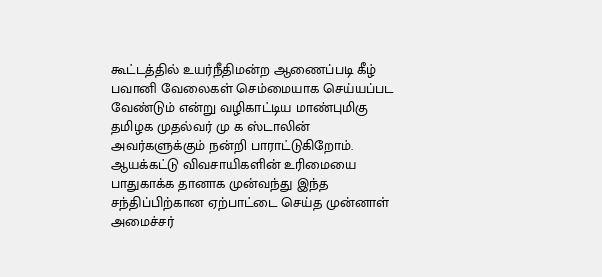கூட்டத்தில் உயர்நீதிமன்ற ஆணைப்படி கீழ் பவானி வேலைகள் செம்மையாக செய்யப்பட வேண்டும் என்று வழிகாட்டிய மாண்புமிகு தமிழக முதல்வர் மு க ஸ்டாலின் அவர்களுக்கும் நன்றி பாராட்டுகிறோம்.
ஆயக்கட்டு விவசாயிகளின் உரிமையை பாதுகாக்க தானாக முன்வந்து இந்த சந்திப்பிற்கான ஏற்பாட்டை செய்த முன்னாள் அமைச்சர்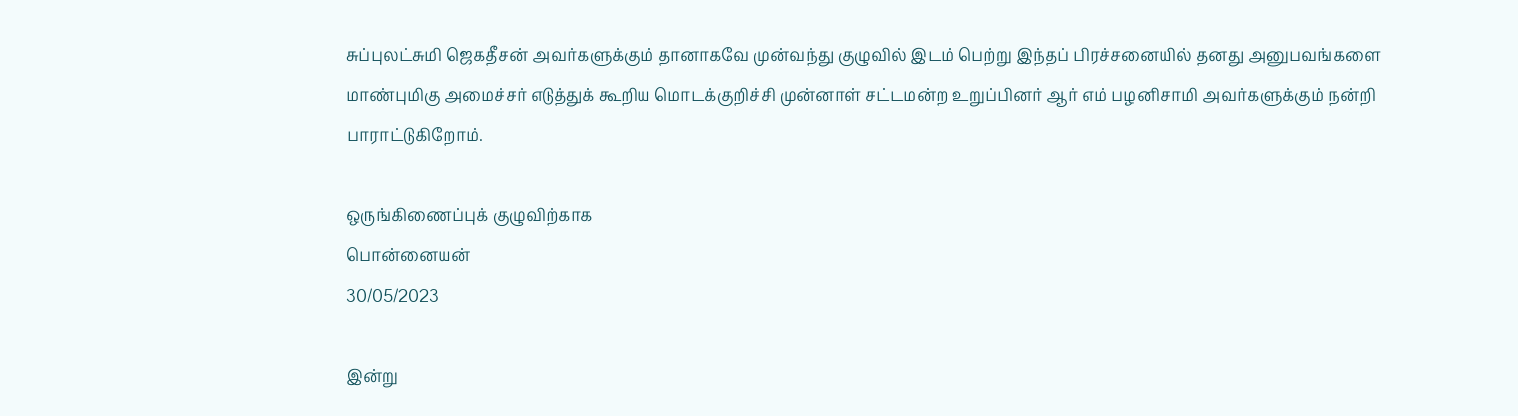சுப்புலட்சுமி ஜெகதீசன் அவர்களுக்கும் தானாகவே முன்வந்து குழுவில் இடம் பெற்று இந்தப் பிரச்சனையில் தனது அனுபவங்களை மாண்புமிகு அமைச்சர் எடுத்துக் கூறிய மொடக்குறிச்சி முன்னாள் சட்டமன்ற உறுப்பினர் ஆர் எம் பழனிசாமி அவர்களுக்கும் நன்றி பாராட்டுகிறோம்.

ஒருங்கிணைப்புக் குழுவிற்காக
பொன்னையன்
30/05/2023

இன்று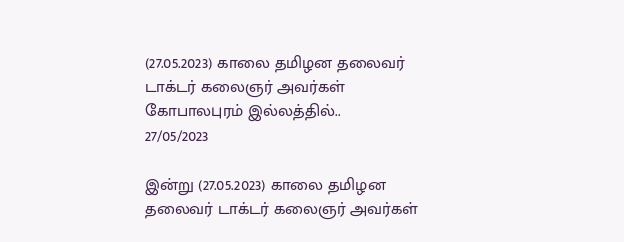(27.05.2023) காலை தமிழன தலைவர் டாக்டர் கலைஞர் அவர்கள் கோபாலபுரம் இல்லத்தில்..
27/05/2023

இன்று (27.05.2023) காலை தமிழன தலைவர் டாக்டர் கலைஞர் அவர்கள்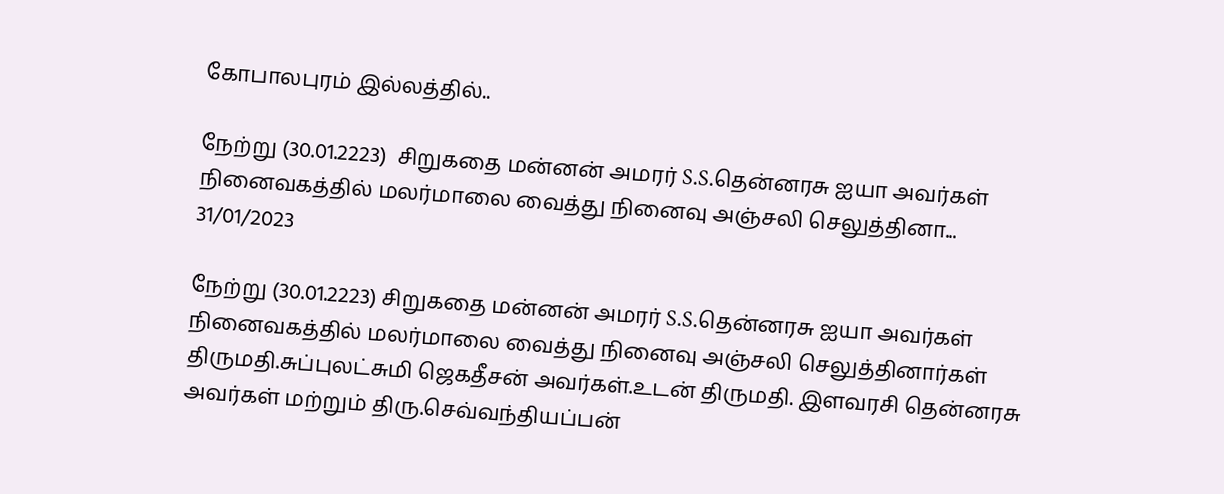கோபாலபுரம் இல்லத்தில்..

நேற்று (30.01.2223)  சிறுகதை மன்னன் அமரர் S.S.தென்னரசு ஐயா அவர்கள் நினைவகத்தில் மலர்மாலை வைத்து நினைவு அஞ்சலி செலுத்தினா...
31/01/2023

நேற்று (30.01.2223) சிறுகதை மன்னன் அமரர் S.S.தென்னரசு ஐயா அவர்கள் நினைவகத்தில் மலர்மாலை வைத்து நினைவு அஞ்சலி செலுத்தினார்கள் திருமதி.சுப்புலட்சுமி ஜெகதீசன் அவர்கள்.உடன் திருமதி. இளவரசி தென்னரசு அவர்கள் மற்றும் திரு.செவ்வந்தியப்பன்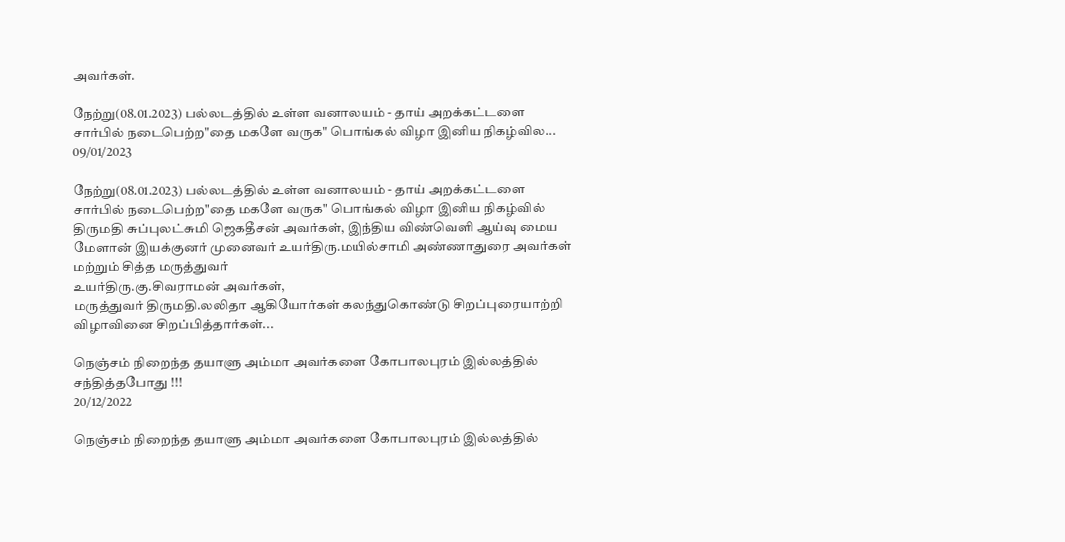அவர்கள்.

நேற்று(08.01.2023) பல்லடத்தில் உள்ள வனாலயம் - தாய் அறக்கட்டளை சார்பில் நடைபெற்ற"தை மகளே வருக" பொங்கல் விழா இனிய நிகழ்வில...
09/01/2023

நேற்று(08.01.2023) பல்லடத்தில் உள்ள வனாலயம் - தாய் அறக்கட்டளை சார்பில் நடைபெற்ற"தை மகளே வருக" பொங்கல் விழா இனிய நிகழ்வில்
திருமதி சுப்புலட்சுமி ஜெகதீசன் அவர்கள், இந்திய விண்வெளி ஆய்வு மைய மேளான் இயக்குனர் முனைவர் உயர்திரு.மயில்சாமி அண்ணாதுரை அவர்கள் மற்றும் சித்த மருத்துவர்
உயர்திரு.கு.சிவராமன் அவர்கள்,
மருத்துவர் திருமதி.லலிதா ஆகியோர்கள் கலந்துகொண்டு சிறப்புரையாற்றி விழாவினை சிறப்பித்தார்கள்...

நெஞ்சம் நிறைந்த தயாளு அம்மா அவர்களை கோபாலபுரம் இல்லத்தில் சந்தித்தபோது !!!
20/12/2022

நெஞ்சம் நிறைந்த தயாளு அம்மா அவர்களை கோபாலபுரம் இல்லத்தில்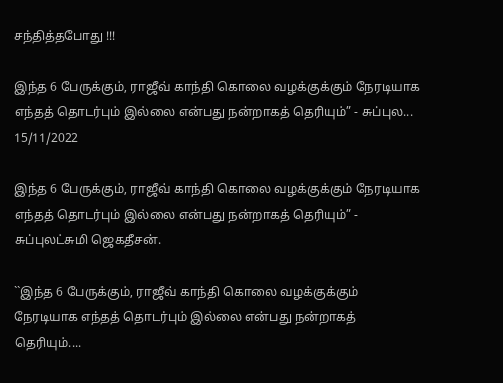சந்தித்தபோது !!!

இந்த 6 பேருக்கும், ராஜீவ் காந்தி கொலை வழக்குக்கும் நேரடியாக எந்தத் தொடர்பும் இல்லை என்பது நன்றாகத் தெரியும்” - சுப்புல...
15/11/2022

இந்த 6 பேருக்கும், ராஜீவ் காந்தி கொலை வழக்குக்கும் நேரடியாக எந்தத் தொடர்பும் இல்லை என்பது நன்றாகத் தெரியும்” - சுப்புலட்சுமி ஜெகதீசன்.

``இந்த 6 பேருக்கும், ராஜீவ் காந்தி கொலை வழக்குக்கும் நேரடியாக எந்தத் தொடர்பும் இல்லை என்பது நன்றாகத் தெரியும்....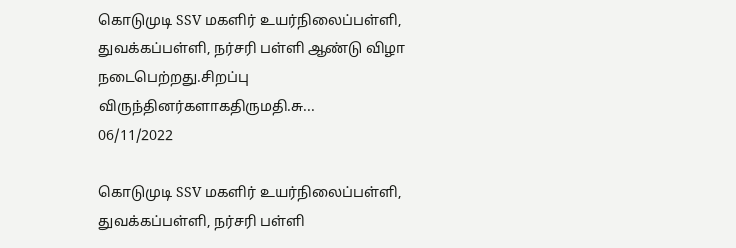கொடுமுடி SSV மகளிர் உயர்நிலைப்பள்ளி, துவக்கப்பள்ளி, நர்சரி பள்ளி ஆண்டு விழா நடைபெற்றது.சிறப்பு விருந்தினர்களாகதிருமதி.சு...
06/11/2022

கொடுமுடி SSV மகளிர் உயர்நிலைப்பள்ளி, துவக்கப்பள்ளி, நர்சரி பள்ளி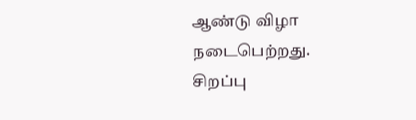ஆண்டு விழா நடைபெற்றது.
சிறப்பு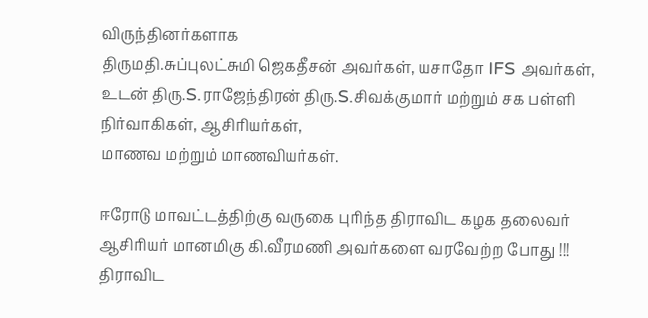விருந்தினர்களாக
திருமதி.சுப்புலட்சுமி ஜெகதீசன் அவர்கள், யசாதோ IFS அவர்கள்,
உடன் திரு.S.ராஜேந்திரன் திரு.S.சிவக்குமார் மற்றும் சக பள்ளி நிர்வாகிகள், ஆசிரியர்கள்,
மாணவ மற்றும் மாணவியர்கள்.

ஈரோடு மாவட்டத்திற்கு வருகை புரிந்த திராவிட கழக தலைவர் ஆசிரியர் மானமிகு கி.வீரமணி அவர்களை வரவேற்ற போது !!! திராவிட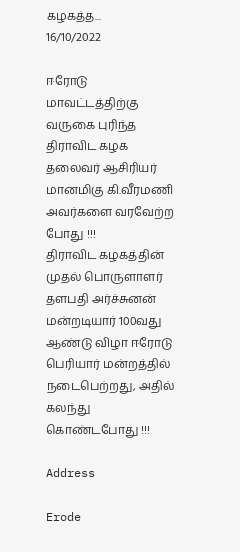கழகத்த...
16/10/2022

ஈரோடு மாவட்டத்திற்கு வருகை புரிந்த திராவிட கழக தலைவர் ஆசிரியர் மானமிகு கி.வீரமணி அவர்களை வரவேற்ற போது !!!
திராவிட கழகத்தின் முதல் பொருளாளர் தளபதி அர்ச்சுனன் மன்றடியார் 100வது ஆண்டு விழா ஈரோடு பெரியார் மன்றத்தில் நடைபெற்றது, அதில் கலந்து கொண்டபோது !!!

Address

Erode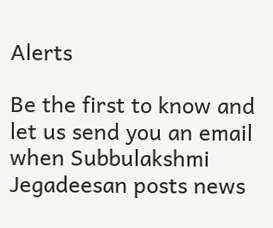Alerts

Be the first to know and let us send you an email when Subbulakshmi Jegadeesan posts news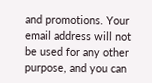and promotions. Your email address will not be used for any other purpose, and you can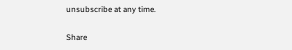unsubscribe at any time.

Share